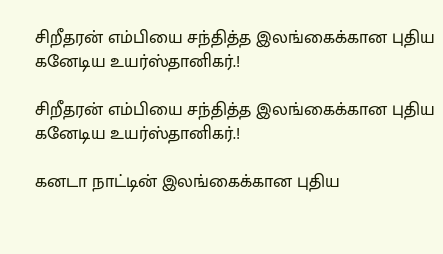சிறீதரன் எம்பியை சந்தித்த இலங்கைக்கான புதிய கனேடிய உயர்ஸ்தானிகர்.!

சிறீதரன் எம்பியை சந்தித்த இலங்கைக்கான புதிய கனேடிய உயர்ஸ்தானிகர்.!

கனடா நாட்டின் இலங்கைக்கான புதிய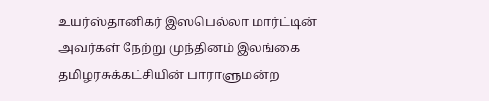உயர்ஸ்தானிகர் இஸபெல்லா மார்ட்டின் அவர்கள் நேற்று முந்தினம் இலங்கை தமிழரசுக்கட்சியின் பாராளுமன்ற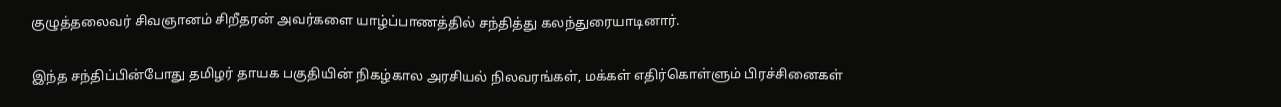குழுத்தலைவர் சிவஞானம் சிறீதரன் அவர்களை யாழ்ப்பாணத்தில் சந்தித்து கலந்துரையாடினார்.

இந்த சந்திப்பின்போது தமிழர் தாயக பகுதியின் நிகழ்கால அரசியல் நிலவரங்கள், மக்கள் எதிர்கொள்ளும் பிரச்சினைகள்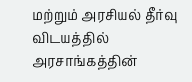மற்றும் அரசியல் தீர்வு விடயத்தில் அரசாங்கத்தின்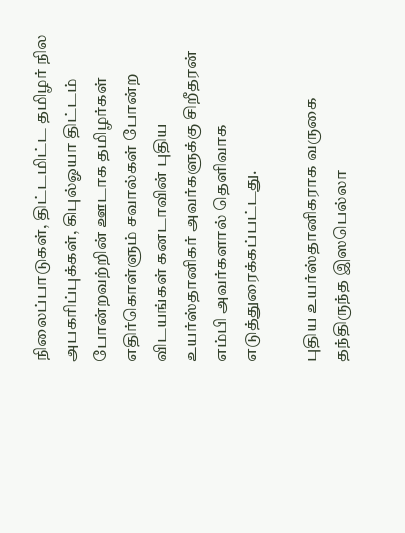நிலைப்பாடுகள், திட்டமிட்ட தமிழர் நில அபகரிப்புக்கள், கிபுல்ஓயா திட்டம் போன்றவற்றின் ஊடாக தமிழர்கள் எதிர்கொள்ளும் சவால்கள் போன்ற விடயங்கள் கனடாவின் புதிய உயர்ஸ்தானிகர் அவர்களுக்கு சிறீதரன் எம்பி அவர்களால் தெளிவாக எடுத்துரைக்கப்பட்டது.

புதிய உயர்ஸ்தானிகராக வருகை தந்திருந்த இஸபெல்லா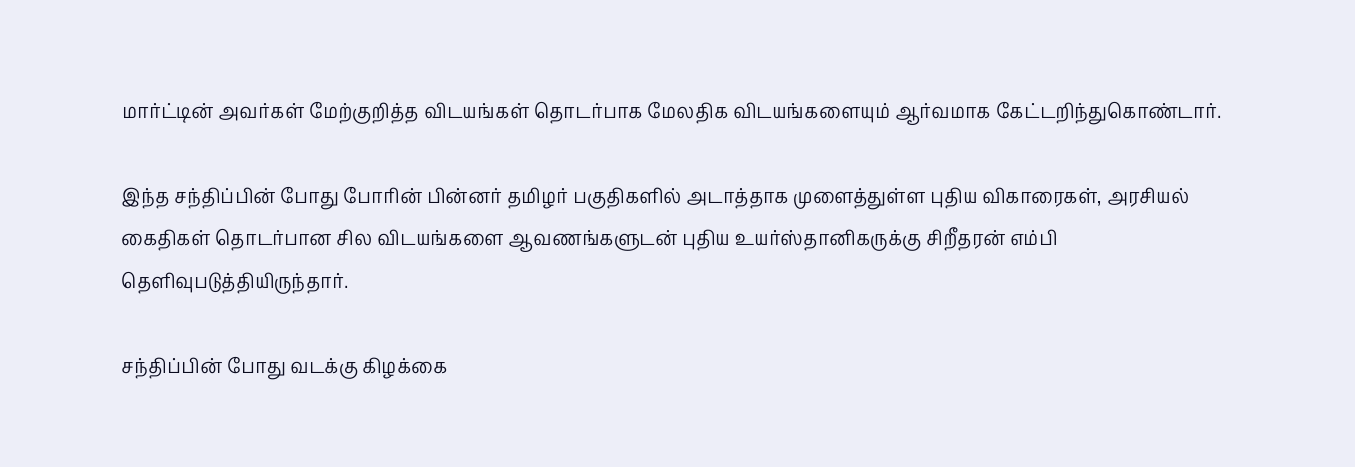மார்ட்டின் அவர்கள் மேற்குறித்த விடயங்கள் தொடர்பாக மேலதிக விடயங்களையும் ஆர்வமாக கேட்டறிந்துகொண்டார்.

இந்த சந்திப்பின் போது போரின் பின்னர் தமிழர் பகுதிகளில் அடாத்தாக முளைத்துள்ள புதிய விகாரைகள், அரசியல் கைதிகள் தொடர்பான சில விடயங்களை ஆவணங்களுடன் புதிய உயர்ஸ்தானிகருக்கு சிறீதரன் எம்பி தெளிவுபடுத்தியிருந்தார்.

சந்திப்பின் போது வடக்கு கிழக்கை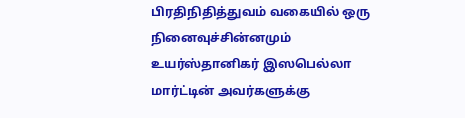பிரதிநிதித்துவம் வகையில் ஒரு நினைவுச்சின்னமும் உயர்ஸ்தானிகர் இஸபெல்லா மார்ட்டின் அவர்களுக்கு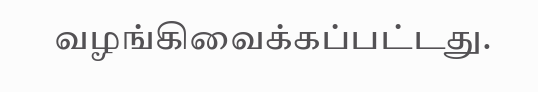வழங்கிவைக்கப்பட்டது.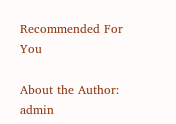Recommended For You

About the Author: admin